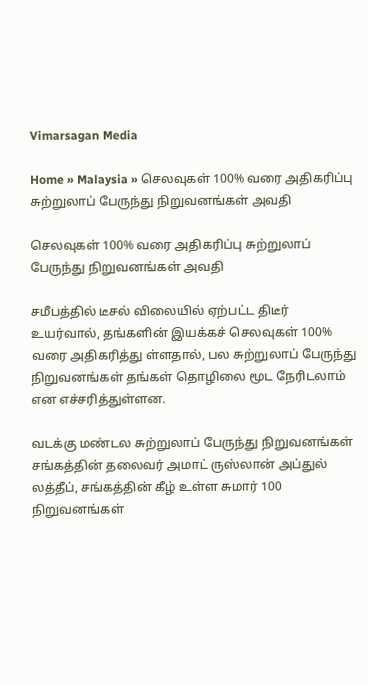Vimarsagan Media

Home » Malaysia » செலவுகள் 100% வரை அதிகரிப்பு சுற்றுலாப் பேருந்து நிறுவனங்கள் அவதி

செலவுகள் 100% வரை அதிகரிப்பு சுற்றுலாப் பேருந்து நிறுவனங்கள் அவதி

சமீபத்தில் டீசல் விலையில் ஏற்பட்ட திடீர் உயர்வால், தங்களின் இயக்கச் செலவுகள் 100% வரை அதிகரித்து ள்ளதால், பல சுற்றுலாப் பேருந்து நிறுவனங்கள் தங்கள் தொழிலை மூட நேரிடலாம் என எச்சரித்துள்ளன.

வடக்கு மண்டல சுற்றுலாப் பேருந்து நிறுவனங்கள் சங்கத்தின் தலைவர் அமாட் ருஸ்லான் அப்துல் லத்தீப், சங்கத்தின் கீழ் உள்ள சுமார் 100 நிறுவனங்கள்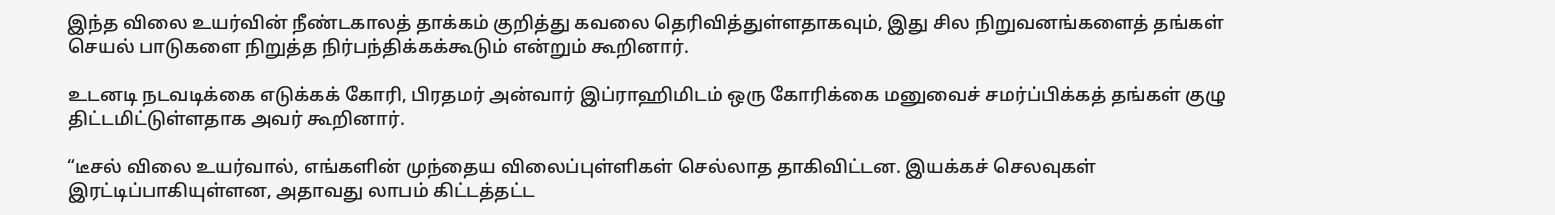இந்த விலை உயர்வின் நீண்டகாலத் தாக்கம் குறித்து கவலை தெரிவித்துள்ளதாகவும், இது சில நிறுவனங்களைத் தங்கள் செயல் பாடுகளை நிறுத்த நிர்பந்திக்கக்கூடும் என்றும் கூறினார்.

உடனடி நடவடிக்கை எடுக்கக் கோரி, பிரதமர் அன்வார் இப்ராஹிமிடம் ஒரு கோரிக்கை மனுவைச் சமர்ப்பிக்கத் தங்கள் குழு திட்டமிட்டுள்ளதாக அவர் கூறினார்.

“டீசல் விலை உயர்வால், எங்களின் முந்தைய விலைப்புள்ளிகள் செல்லாத தாகிவிட்டன. இயக்கச் செலவுகள் இரட்டிப்பாகியுள்ளன, அதாவது லாபம் கிட்டத்தட்ட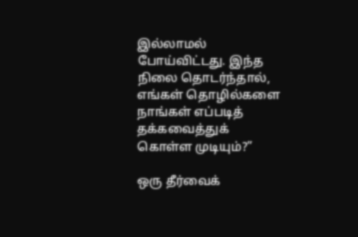இல்லாமல் போய்விட்டது. இந்த நிலை தொடர்ந்தால், எங்கள் தொழில்களை நாங்கள் எப்படித் தக்கவைத்துக் கொள்ள முடியும்?”

ஒரு தீர்வைக்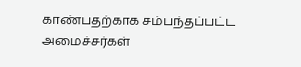காண்பதற்காக சம்பந்தப்பட்ட அமைச்சர்கள்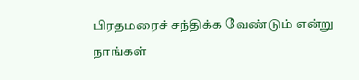பிரதமரைச் சந்திக்க வேண்டும் என்று நாங்கள்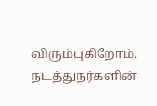விரும்புகிறோம். நடத்துநர்களின்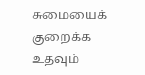சுமையைக் குறைக்க உதவும்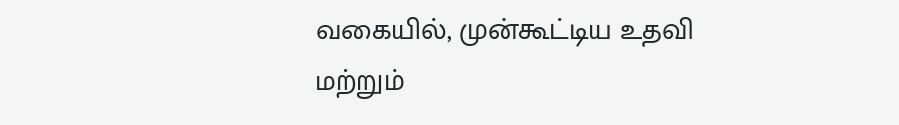வகையில், முன்கூட்டிய உதவி மற்றும்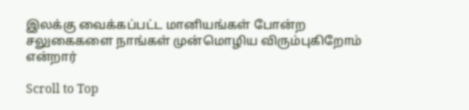இலக்கு வைக்கப்பட்ட மானியங்கள் போன்ற சலுகைகளை நாங்கள் முன்மொழிய விரும்புகிறோம் என்றார்

Scroll to Top